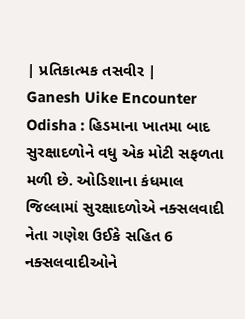| પ્રતિકાત્મક તસવીર |
Ganesh Uike Encounter Odisha : હિડમાના ખાતમા બાદ સુરક્ષાદળોને વધુ એક મોટી સફળતા મળી છે. ઓડિશાના કંધમાલ જિલ્લામાં સુરક્ષાદળોએ નક્સલવાદી નેતા ગણેશ ઉઈકે સહિત 6 નક્સલવાદીઓને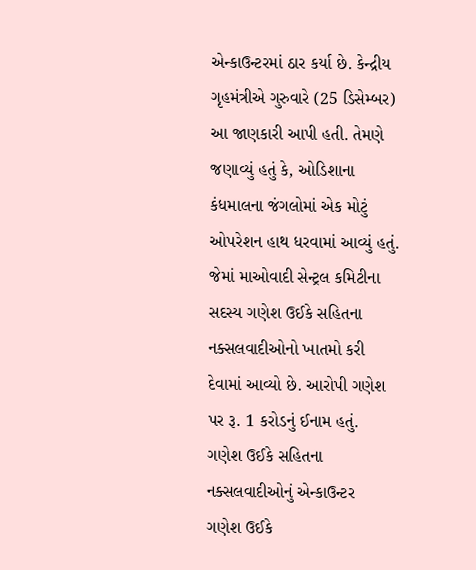એન્કાઉન્ટરમાં ઠાર કર્યા છે. કેન્દ્રીય ગૃહમંત્રીએ ગુરુવારે (25 ડિસેમ્બર) આ જાણકારી આપી હતી. તેમણે જણાવ્યું હતું કે, ઓડિશાના કંધમાલના જંગલોમાં એક મોટું ઓપરેશન હાથ ધરવામાં આવ્યું હતું. જેમાં માઓવાદી સેન્ટ્રલ કમિટીના સદસ્ય ગણેશ ઉઈકે સહિતના નક્સલવાદીઓનો ખાતમો કરી દેવામાં આવ્યો છે. આરોપી ગણેશ પર રૂ. 1 કરોડનું ઈનામ હતું.
ગણેશ ઉઈકે સહિતના નક્સલવાદીઓનું એન્કાઉન્ટર
ગણેશ ઉઈકે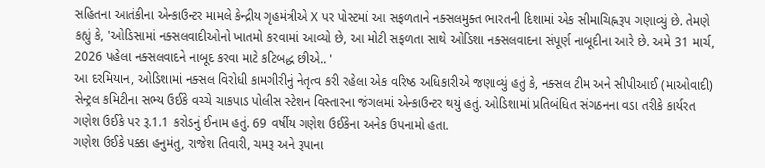સહિતના આતંકીના એન્કાઉન્ટર મામલે કેન્દ્રીય ગૃહમંત્રીએ X પર પોસ્ટમાં આ સફળતાને નક્સલમુક્ત ભારતની દિશામાં એક સીમાચિહ્નરૂપ ગણાવ્યું છે. તેમણે કહ્યું કે, 'ઓડિસામાં નક્સલવાદીઓનો ખાતમો કરવામાં આવ્યો છે, આ મોટી સફળતા સાથે ઓડિશા નક્સલવાદના સંપૂર્ણ નાબૂદીના આરે છે. અમે 31 માર્ચ, 2026 પહેલા નક્સલવાદને નાબૂદ કરવા માટે કટિબદ્ધ છીએ.. '
આ દરમિયાન, ઓડિશામાં નક્સલ વિરોધી કામગીરીનું નેતૃત્વ કરી રહેલા એક વરિષ્ઠ અધિકારીએ જણાવ્યું હતું કે, નક્સલ ટીમ અને સીપીઆઈ (માઓવાદી) સેન્ટ્રલ કમિટીના સભ્ય ઉઈકે વચ્ચે ચાકપાડ પોલીસ સ્ટેશન વિસ્તારના જંગલમાં એન્કાઉન્ટર થયું હતું. ઓડિશામાં પ્રતિબંધિત સંગઠનના વડા તરીકે કાર્યરત ગણેશ ઉઈકે પર રૂ.1.1 કરોડનું ઈનામ હતું. 69 વર્ષીય ગણેશ ઉઈકેના અનેક ઉપનામો હતા.
ગણેશ ઉઈકે પક્કા હનુમંતુ, રાજેશ તિવારી, ચમરૂ અને રૂપાના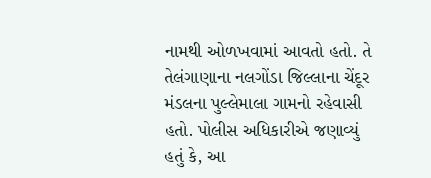નામથી ઓળખવામાં આવતો હતો. તે તેલંગાણાના નલગોંડા જિલ્લાના ચેંદૂર મંડલના પુલ્લેમાલા ગામનો રહેવાસી હતો. પોલીસ અધિકારીએ જણાવ્યું હતું કે, આ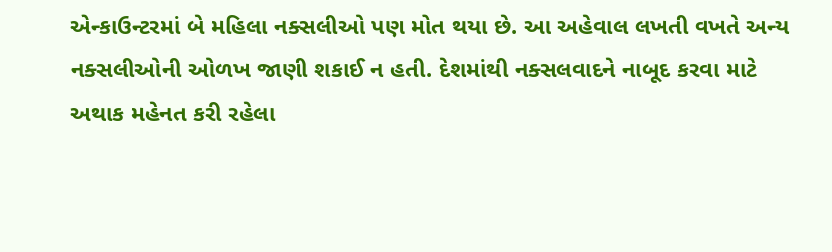એન્કાઉન્ટરમાં બે મહિલા નક્સલીઓ પણ મોત થયા છે. આ અહેવાલ લખતી વખતે અન્ય નક્સલીઓની ઓળખ જાણી શકાઈ ન હતી. દેશમાંથી નક્સલવાદને નાબૂદ કરવા માટે અથાક મહેનત કરી રહેલા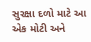સુરક્ષા દળો માટે આ એક મોટી અને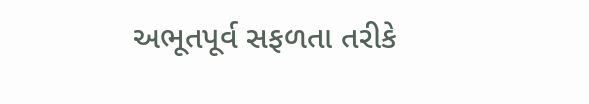અભૂતપૂર્વ સફળતા તરીકે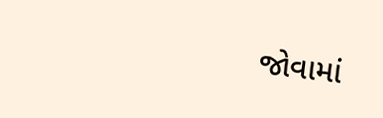જોવામાં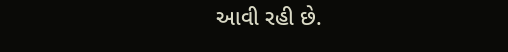આવી રહી છે.